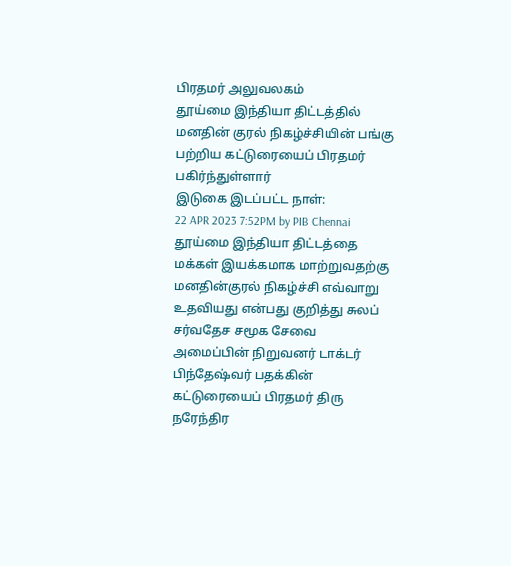பிரதமர் அலுவலகம்
தூய்மை இந்தியா திட்டத்தில் மனதின் குரல் நிகழ்ச்சியின் பங்கு பற்றிய கட்டுரையைப் பிரதமர் பகிர்ந்துள்ளார்
இடுகை இடப்பட்ட நாள்:
22 APR 2023 7:52PM by PIB Chennai
தூய்மை இந்தியா திட்டத்தை மக்கள் இயக்கமாக மாற்றுவதற்கு மனதின்குரல் நிகழ்ச்சி எவ்வாறு உதவியது என்பது குறித்து சுலப் சர்வதேச சமூக சேவை அமைப்பின் நிறுவனர் டாக்டர் பிந்தேஷ்வர் பதக்கின் கட்டுரையைப் பிரதமர் திரு நரேந்திர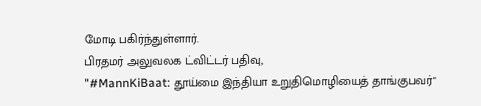மோடி பகிர்ந்துள்ளார்.
பிரதமர் அலுவலக ட்விட்டர் பதிவு,
"#MannKiBaat: தூய்மை இந்தியா உறுதிமொழியைத் தாங்குபவர்"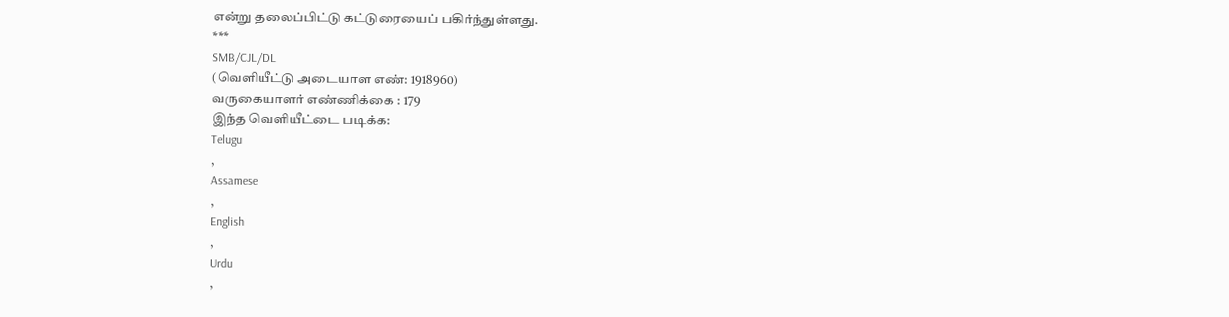என்று தலைப்பிட்டு கட்டுரையைப் பகிர்ந்துள்ளது.
***
SMB/CJL/DL
(வெளியீட்டு அடையாள எண்: 1918960)
வருகையாளர் எண்ணிக்கை : 179
இந்த வெளியீட்டை படிக்க:
Telugu
,
Assamese
,
English
,
Urdu
,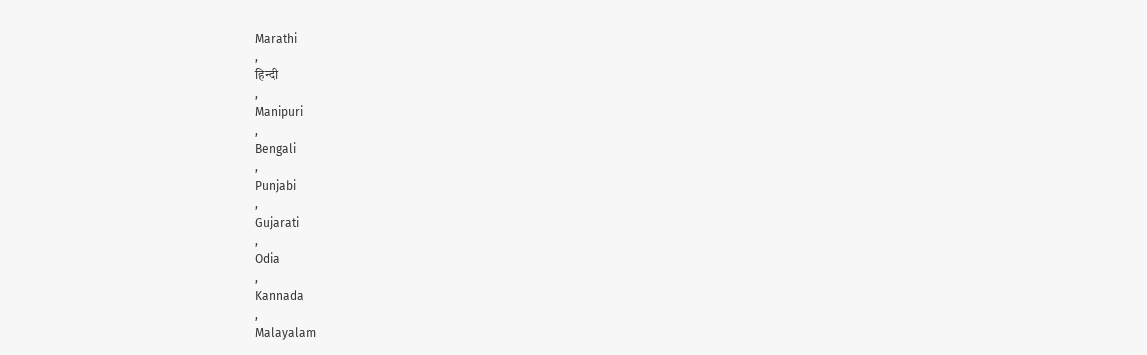Marathi
,
हिन्दी
,
Manipuri
,
Bengali
,
Punjabi
,
Gujarati
,
Odia
,
Kannada
,
Malayalam